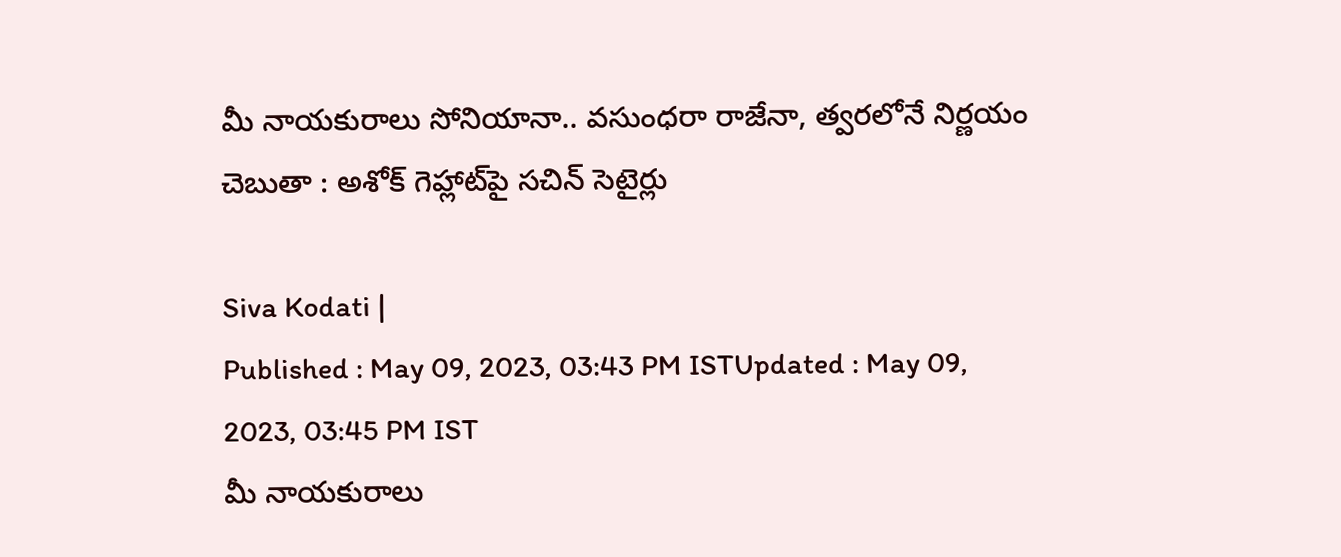మీ నాయకురాలు సోనియానా.. వసుంధరా రాజేనా, త్వరలోనే నిర్ణయం చెబుతా : అశోక్ గెహ్లాట్‌పై సచిన్ సెటైర్లు

Siva Kodati |
Published : May 09, 2023, 03:43 PM ISTUpdated : May 09, 2023, 03:45 PM IST
మీ నాయకురాలు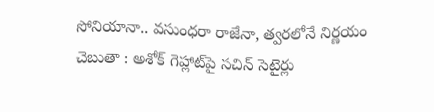సోనియానా.. వసుంధరా రాజేనా, త్వరలోనే నిర్ణయం చెబుతా : అశోక్ గెహ్లాట్‌పై సచిన్ సెటైర్లు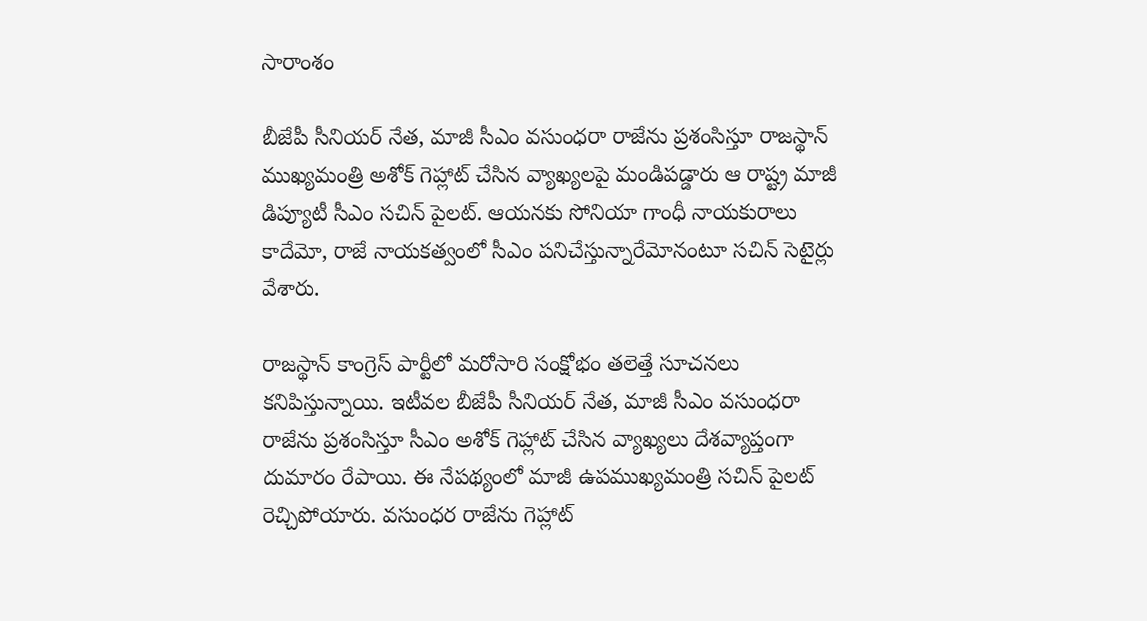సారాంశం

బీజేపీ సీనియర్ నేత, మాజీ సీఎం వసుంధరా రాజేను ప్రశంసిస్తూ రాజస్థాన్ ముఖ్యమంత్రి అశోక్ గెహ్లాట్ చేసిన వ్యాఖ్యలపై మండిపడ్డారు ఆ రాష్ట్ర మాజీ డిప్యూటీ సీఎం సచిన్ పైలట్. ఆయనకు సోనియా గాంధీ నాయకురాలు కాదేమో, రాజే నాయకత్వంలో సీఎం పనిచేస్తున్నారేమోనంటూ సచిన్ సెటైర్లు వేశారు.

రాజస్థాన్ కాంగ్రెస్ పార్టీలో మరోసారి సంక్షోభం తలెత్తే సూచనలు కనిపిస్తున్నాయి. ఇటీవల బీజేపీ సీనియర్ నేత, మాజీ సీఎం వసుంధరా రాజేను ప్రశంసిస్తూ సీఎం అశోక్ గెహ్లాట్ చేసిన వ్యాఖ్యలు దేశవ్యాప్తంగా దుమారం రేపాయి. ఈ నేపథ్యంలో మాజీ ఉపముఖ్యమంత్రి సచిన్ పైలట్ రెచ్చిపోయారు. వసుంధర రాజేను గెహ్లాట్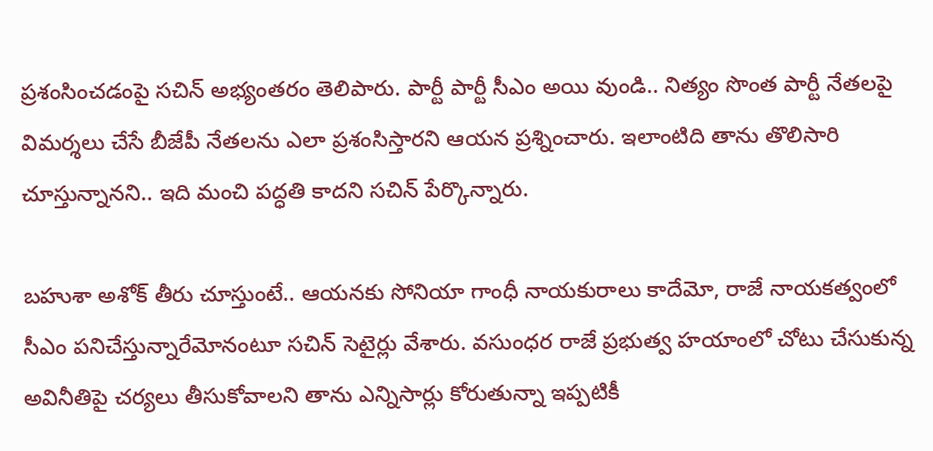ప్రశంసించడంపై సచిన్ అభ్యంతరం తెలిపారు. పార్టీ పార్టీ సీఎం అయి వుండి.. నిత్యం సొంత పార్టీ నేతలపై విమర్శలు చేసే బీజేపీ నేతలను ఎలా ప్రశంసిస్తారని ఆయన ప్రశ్నించారు. ఇలాంటిది తాను తొలిసారి చూస్తున్నానని.. ఇది మంచి పద్ధతి కాదని సచిన్ పేర్కొన్నారు.

బహుశా అశోక్ తీరు చూస్తుంటే.. ఆయనకు సోనియా గాంధీ నాయకురాలు కాదేమో, రాజే నాయకత్వంలో సీఎం పనిచేస్తున్నారేమోనంటూ సచిన్ సెటైర్లు వేశారు. వసుంధర రాజే ప్రభుత్వ హయాంలో చోటు చేసుకున్న అవినీతిపై చర్యలు తీసుకోవాలని తాను ఎన్నిసార్లు కోరుతున్నా ఇప్పటికీ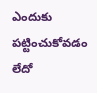ఎందుకు పట్టించుకోవడం లేదో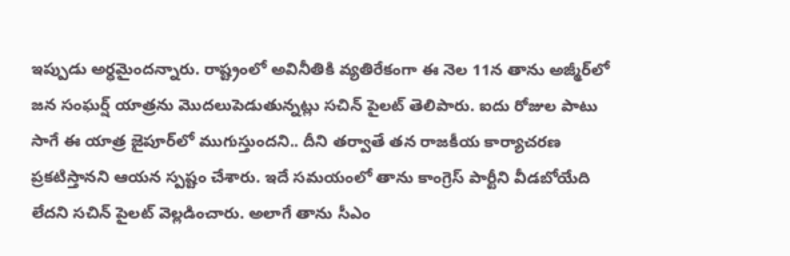ఇప్పుడు అర్ధమైందన్నారు. రాష్ట్రంలో అవినీతికి వ్యతిరేకంగా ఈ నెల 11న తాను అజ్మీర్‌లో జన సంఘర్ష్ యాత్రను మొదలుపెడుతున్నట్లు సచిన్ పైలట్ తెలిపారు. ఐదు రోజుల పాటు సాగే ఈ యాత్ర జైపూర్‌లో ముగుస్తుందని.. దీని తర్వాతే తన రాజకీయ కార్యాచరణ ప్రకటిస్తానని ఆయన స్పష్టం చేశారు. ఇదే సమయంలో తాను కాంగ్రెస్ పార్టీని వీడబోయేది లేదని సచిన్ పైలట్ వెల్లడించారు. అలాగే తాను సీఎం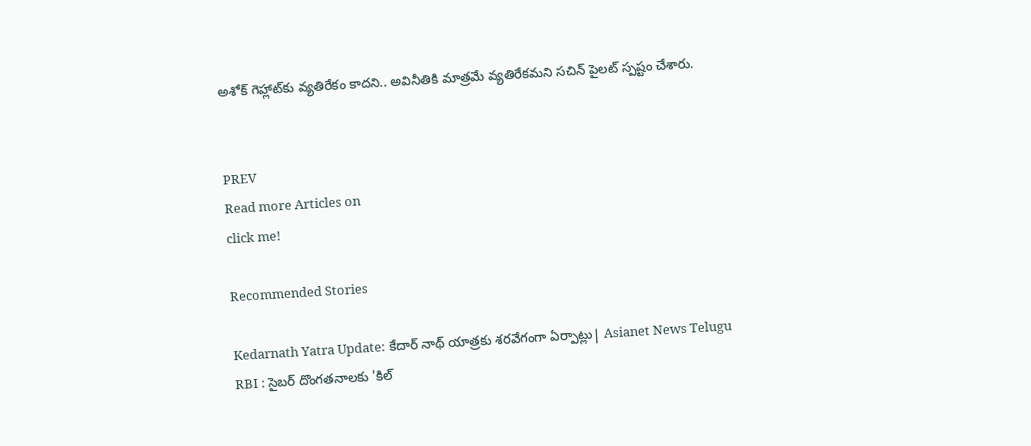అశోక్ గెహ్లాట్‌కు వ్యతిరేకం కాదని.. అవినీతికి మాత్రమే వ్యతిరేకమని సచిన్ పైలట్ స్పష్టం చేశారు.


PREV
Read more Articles on
click me!

Recommended Stories

Kedarnath Yatra Update: కేదార్ నాథ్ యాత్రకు శరవేగంగా ఏర్పాట్లు| Asianet News Telugu
RBI : సైబర్ దొంగతనాలకు 'కిల్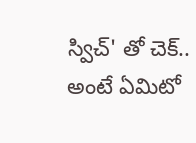స్విచ్' తో చెక్.. అంటే ఏమిటో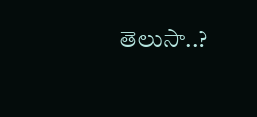తెలుసా..?